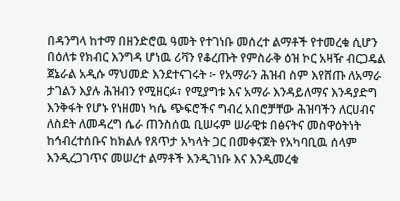በዳንግላ ከተማ በዘንድሮዉ ዓመት የተገነቡ መሰረተ ልማቶች የተመረቁ ሲሆን በዕለቱ የክብር እንግዳ ሆነዉ ሪቫን የቆረጡት የምስራቅ ዕዝ ኮር አዛዥ ብርጋዴል ጀኔራል አዲሱ ማህመድ እንደተናገሩት ፦ የአማራን ሕዝብ ስም እየሸጡ ለአማራ ታገልን እያሉ ሕዝብን የሚዘርፉ፣ የሚያግቱ እና አማራ እንዳይለማና እንዳያድግ እንቅፋት የሆኑ የነዘመነ ካሴ ጭፍሮችና ግብረ አበሮቻቸው ሕዝባችን ለርሀብና ለስደት ለመዳረግ ሴራ ጠንስሰዉ ቢሠሩም ሠራዊቱ በፅናትና መስዋዕትነት ከኅብረተሰቡና ከክልሉ የጸጥታ አካላት ጋር በመቀናጀት የአካባቢዉ ሰላም እንዲረጋገጥና መሠረተ ልማቶች እንዲገነቡ እና እንዲመረቁ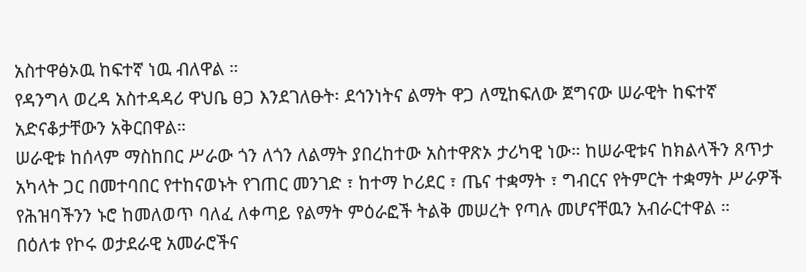አስተዋፅኦዉ ከፍተኛ ነዉ ብለዋል ።
የዳንግላ ወረዳ አስተዳዳሪ ዋህቤ ፀጋ እንደገለፁት፡ ደኅንነትና ልማት ዋጋ ለሚከፍለው ጀግናው ሠራዊት ከፍተኛ አድናቆታቸውን አቅርበዋል።
ሠራዊቱ ከሰላም ማስከበር ሥራው ጎን ለጎን ለልማት ያበረከተው አስተዋጽኦ ታሪካዊ ነው። ከሠራዊቱና ከክልላችን ጸጥታ አካላት ጋር በመተባበር የተከናወኑት የገጠር መንገድ ፣ ከተማ ኮሪደር ፣ ጤና ተቋማት ፣ ግብርና የትምርት ተቋማት ሥራዎች የሕዝባችንን ኑሮ ከመለወጥ ባለፈ ለቀጣይ የልማት ምዕራፎች ትልቅ መሠረት የጣሉ መሆናቸዉን አብራርተዋል ።
በዕለቱ የኮሩ ወታደራዊ አመራሮችና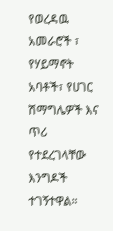የወረዳዉ አመራሮች ፣ የሃይማኖት አባቶች፣ የሀገር ሽማግሌዎች እና ጥሪ የተደረገላቸው እንግዶች ተገኝተዋል።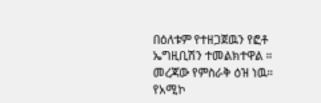በዕለቱም የተዘጋጀዉን የፎቶ ኤግዚቢሽን ተመልክተዋል ። መረጃው የምስራቅ ዕዝ ነዉ።
የአሚኮ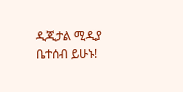ዲጂታል ሚዲያ ቤተሰብ ይሁኑ!